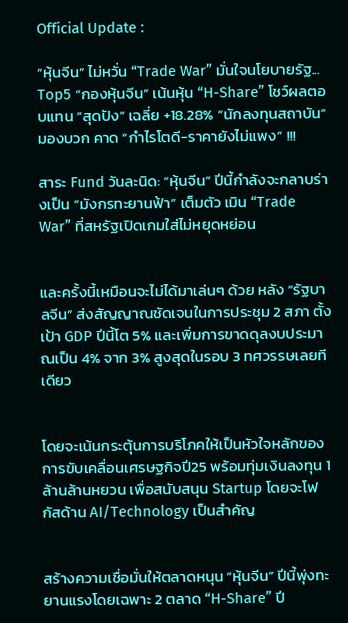Official Update :

“หุ้นจีน” ไม่หวั่น “Trade War” มั่นใจนโยบายรัฐ... Top5 “กองหุ้นจีน” เน้นหุ้น “H-Share” โชว์ผลตอบแทน “สุดปัง” เฉลี่ย +18.28% “นักลงทุนสถาบัน” มองบวก คาด “กำไรโตดี-ราคายังไม่แพง” !!!

สาระ Fund วันละนิด: “หุ้นจีน” ปีนี้กำลังจะกลาบร่างเป็น “มังกรทะยานฟ้า” เต็มตัว เมิน “Trade War” ที่สหรัฐเปิดเกมใส่ไม่หยุดหย่อน


และครั้งนี้เหมือนจะไม่ได้มาเล่นๆ ด้วย หลัง “รัฐบาลจีน” ส่งสัญญาณชัดเจนในการประชุม 2 สภา ตั้งเป้า GDP ปีนี้โต 5% และเพิ่มการขาดดุลงบประมาณเป็น 4% จาก 3% สูงสุดในรอบ 3 ทศวรรษเลยทีเดียว


โดยจะเน้นกระตุ้นการบริโภคให้เป็นหัวใจหลักของการขับเคลื่อนเศรษฐกิจปี25 พร้อมทุ่มเงินลงทุน 1 ล้านล้านหยวน เพื่อสนับสนุน Startup โดยจะโฟกัสด้าน AI/Technology เป็นสำคัญ


สร้างความเชื่อมั่นให้ตลาดหนุน “หุ้นจีน” ปีนี้พุ่งทะยานแรงโดยเฉพาะ 2 ตลาด “H-Share” ปี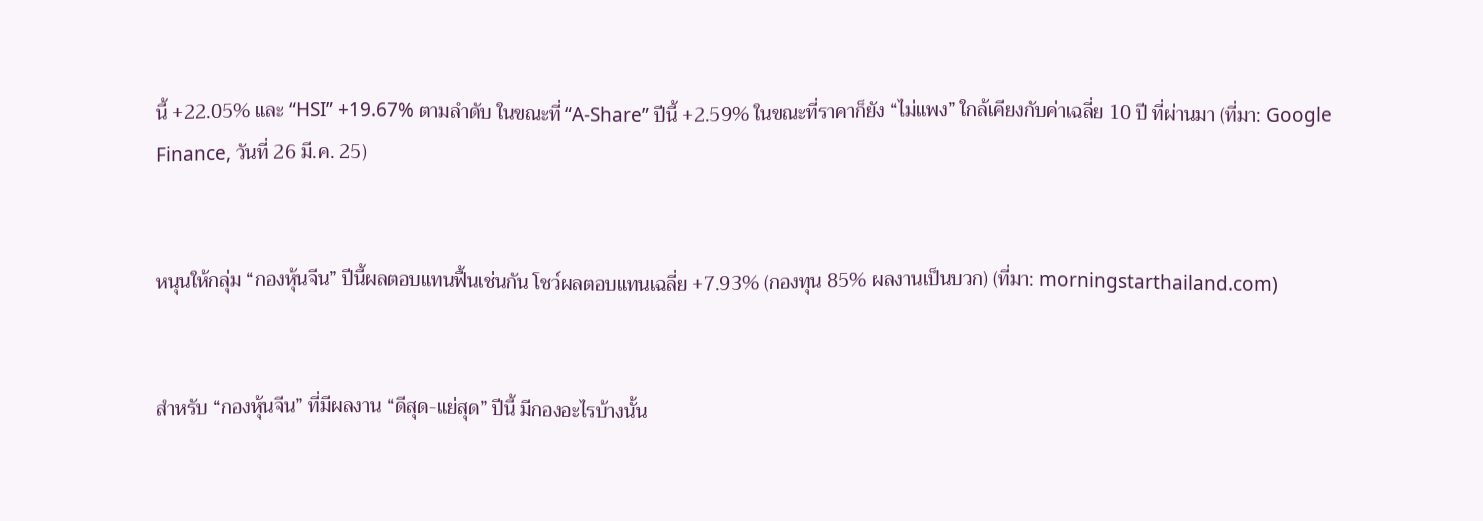นี้ +22.05% และ “HSI” +19.67% ตามลำดับ ในขณะที่ “A-Share” ปีนี้ +2.59% ในขณะที่ราคาก็ยัง “ไม่แพง” ใกล้เคียงกับค่าเฉลี่ย 10 ปี ที่ผ่านมา (ที่มา: Google Finance, วันที่ 26 มี.ค. 25)


หนุนให้กลุ่ม “กองหุ้นจีน” ปีนี้ผลตอบแทนฟื้นเช่นกัน โชว์ผลตอบแทนเฉลี่ย +7.93% (กองทุน 85% ผลงานเป็นบวก) (ที่มา: morningstarthailand.com)


สำหรับ “กองหุ้นจีน” ที่มีผลงาน “ดีสุด-แย่สุด” ปีนี้ มีกองอะไรบ้างนั้น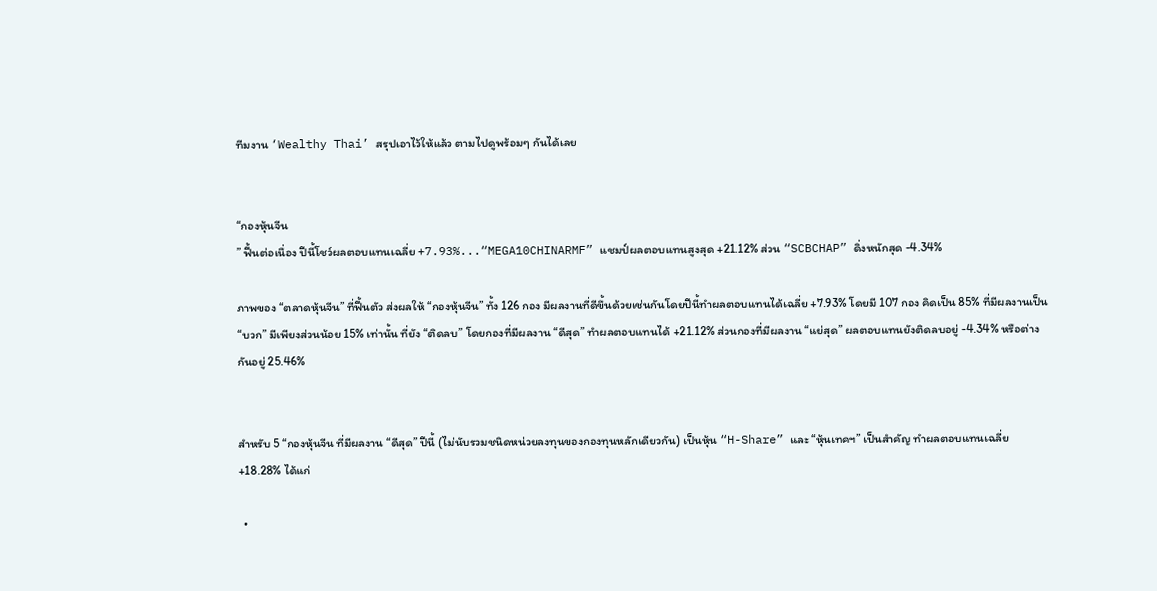ทีมงาน ‘Wealthy Thai’ สรุปเอาไว้ให้แล้ว ตามไปดูพร้อมๆ กันได้เลย


“กองหุ้นจีน
” ฟื้นต่อเนื่อง ปีนี้โชว์ผลตอบแทนเฉลี่ย +7.93%...“MEGA10CHINARMF” แชมป์ผลตอบแทนสูงสุด +21.12% ส่วน “SCBCHAP” ดิ่งหนักสุด -4.34%

ภาพของ “ตลาดหุ้นจีน” ที่ฟื้นตัว ส่งผลให้ “กองหุ้นจีน” ทั้ง 126 กอง มีผลงานที่ดีขึ้นด้วยเช่นกันโดยปีนี้ทำผลตอบแทนได้เฉลี่ย +7.93% โดยมี 107 กอง คิดเป็น 85% ที่มีผลงานเป็น “บวก” มีเพียงส่วนน้อย 15% เท่านั้น ที่ยัง “ติดลบ” โดยกองที่มีผลงาน “ดีสุด” ทำผลตอบแทนได้ +21.12% ส่วนกองที่มีผลงาน “แย่สุด” ผลตอบแทนยังติดลบอยู่ -4.34% หรือต่างกันอยู่ 25.46%


สำหรับ 5 “กองหุ้นจีน ที่มีผลงาน “ดีสุด” ปีนี้ (ไม่นับรวมชนิดหน่วยลงทุนของกองทุนหลักเดียวกัน) เป็นหุ้น “H-Share” และ “หุ้นเทคฯ” เป็นสำคัญ ทำผลตอบแทนเฉลี่ย +18.28% ได้แก่

  •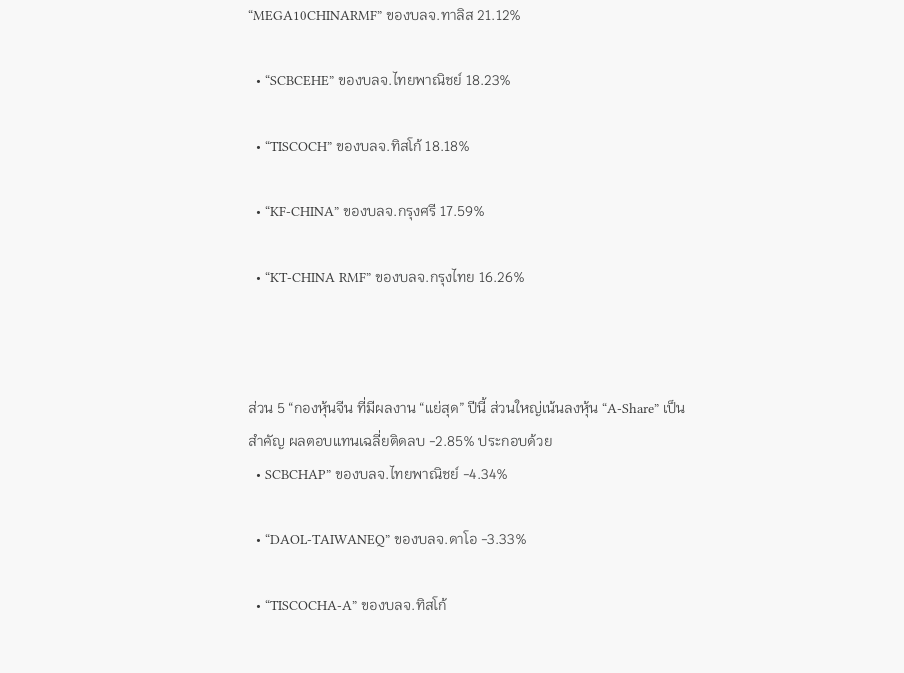“MEGA10CHINARMF” ของบลจ.ทาลิส 21.12%

  • “SCBCEHE” ของบลจ.ไทยพาณิชย์ 18.23%

  • “TISCOCH” ของบลจ.ทิสโก้ 18.18%

  • “KF-CHINA” ของบลจ.กรุงศรี 17.59%

  • “KT-CHINA RMF” ของบลจ.กรุงไทย 16.26%



ส่วน 5 “กองหุ้นจีน ที่มีผลงาน “แย่สุด” ปีนี้ ส่วนใหญ่เน้นลงหุ้น “A-Share” เป็นสำคัญ ผลตอบแทนเฉลี่ยติดลบ -2.85% ประกอบด้วย
  • SCBCHAP” ของบลจ.ไทยพาณิชย์ -4.34%

  • “DAOL-TAIWANEQ” ของบลจ.ดาโอ -3.33%

  • “TISCOCHA-A” ของบลจ.ทิสโก้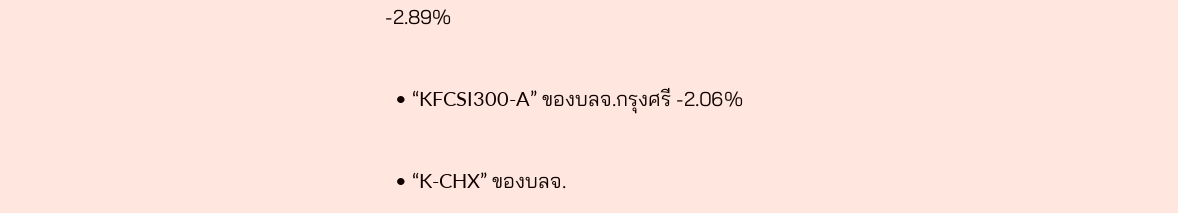-2.89%

  • “KFCSI300-A” ของบลจ.กรุงศรี -2.06%

  • “K-CHX” ของบลจ.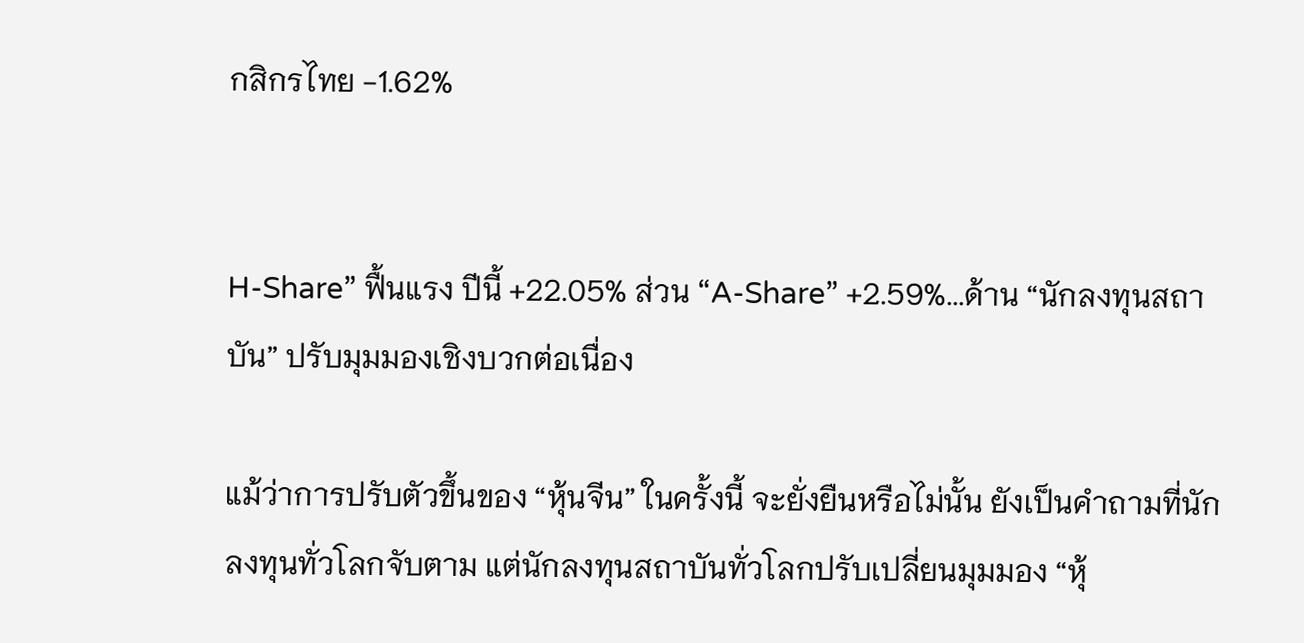กสิกรไทย -1.62%


H-Share” ฟื้นแรง ปีนี้ +22.05% ส่วน “A-Share” +2.59%...ด้าน “นักลงทุนสถาบัน” ปรับมุมมองเชิงบวกต่อเนื่อง

แม้ว่าการปรับตัวขึ้นของ “หุ้นจีน” ในครั้งนี้ จะยั่งยืนหรือไม่นั้น ยังเป็นคำถามที่นักลงทุนทั่วโลกจับตาม แต่นักลงทุนสถาบันทั่วโลกปรับเปลี่ยนมุมมอง “หุ้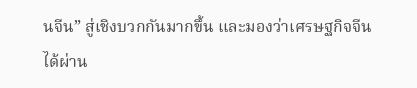นจีน” สู่เชิงบวกกันมากขึ้น และมองว่าเศรษฐกิจจีนได้ผ่าน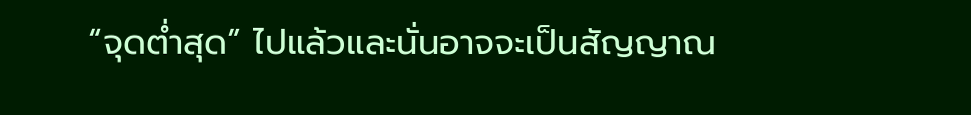“จุดต่ำสุด” ไปแล้วและนั่นอาจจะเป็นสัญญาณ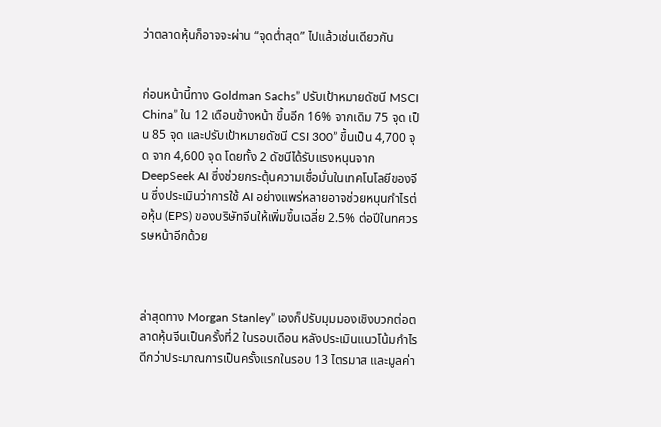ว่าตลาดหุ้นก็อาจจะผ่าน “จุดต่ำสุด” ไปแล้วเช่นเดียวกัน


ก่อนหน้านี้ทาง Goldman Sachs” ปรับเป้าหมายดัชนี MSCI China” ใน 12 เดือนข้างหน้า ขึ้นอีก 16% จากเดิม 75 จุด เป็น 85 จุด และปรับเป้าหมายดัชนี CSI 300” ขึ้นเป็น 4,700 จุด จาก 4,600 จุด โดยทั้ง 2 ดัชนีได้รับแรงหนุนจาก DeepSeek AI ซึ่งช่วยกระตุ้นความเชื่อมั่นในเทคโนโลยีของจีน ซึ่งประเมินว่าการใช้ AI อย่างแพร่หลายอาจช่วยหนุนกำไรต่อหุ้น (EPS) ของบริษัทจีนให้เพิ่มขึ้นเฉลี่ย 2.5% ต่อปีในทศวรรษหน้าอีกด้วย



ล่าสุดทาง Morgan Stanley” เองก็ปรับมุมมองเชิงบวกต่อตลาดหุ้นจีนเป็นครั้งที่2 ในรอบเดือน หลังประเมินแนวโน้มกำไรดีกว่าประมาณการเป็นครั้งแรกในรอบ 13 ไตรมาส และมูลค่า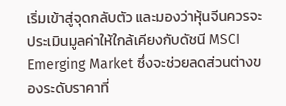เริ่มเข้าสู่จุดกลับตัว และมองว่าหุ้นจีนควรจะประเมินมูลค่าให้ใกล้เคียงกับดัชนี MSCI Emerging Market ซึ่งจะช่วยลดส่วนต่างของระดับราคาที่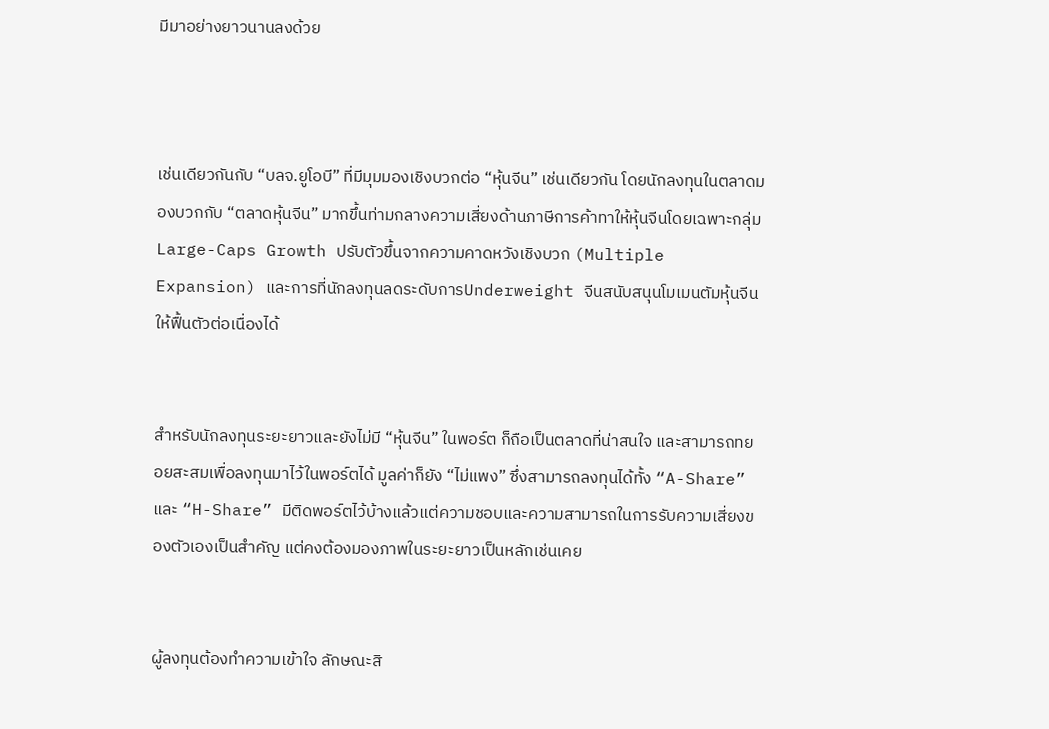มีมาอย่างยาวนานลงด้วย



เช่นเดียวกันกับ “บลจ.ยูโอบี” ที่มีมุมมองเชิงบวกต่อ “หุ้นจีน” เช่นเดียวกัน โดยนักลงทุนในตลาดมองบวกกับ “ตลาดหุ้นจีน” มากขึ้นท่ามกลางความเสี่ยงด้านภาษีการค้าทาให้หุ้นจีนโดยเฉพาะกลุ่ม Large-Caps Growth ปรับตัวขึ้นจากความคาดหวังเชิงบวก (Multiple Expansion) และการที่นักลงทุนลดระดับการUnderweight จีนสนับสนุนโมเมนตัมหุ้นจีนให้ฟื้นตัวต่อเนื่องได้


สำหรับนักลงทุนระยะยาวและยังไม่มี “หุ้นจีน” ในพอร์ต ก็ถือเป็นตลาดที่น่าสนใจ และสามารถทยอยสะสมเพื่อลงทุนมาไว้ในพอร์ตได้ มูลค่าก็ยัง “ไม่แพง” ซึ่งสามารถลงทุนได้ทั้ง “A-Share” และ “H-Share” มีติดพอร์ตไว้บ้างแล้วแต่ความชอบและความสามารถในการรับความเสี่ยงของตัวเองเป็นสำคัญ แต่คงต้องมองภาพในระยะยาวเป็นหลักเช่นเคย


ผู้ลงทุนต้องทำความเข้าใจ ลักษณะสิ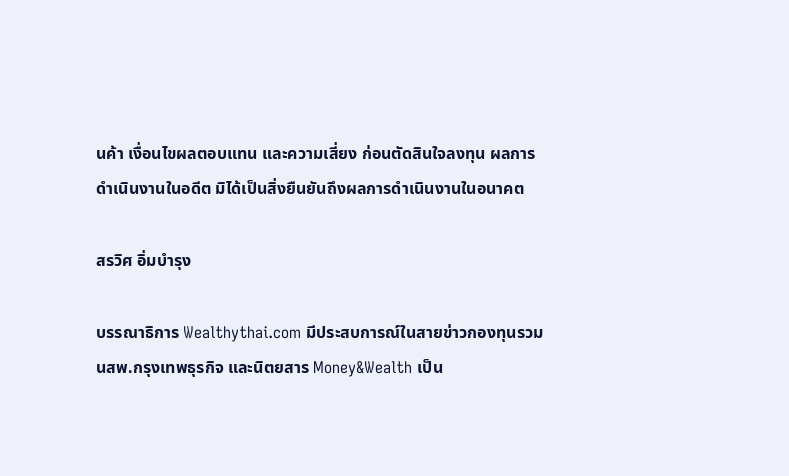นค้า เงื่อนไขผลตอบแทน และความเสี่ยง ก่อนตัดสินใจลงทุน ผลการดำเนินงานในอดีต มิได้เป็นสิ่งยืนยันถึงผลการดำเนินงานในอนาคต

สรวิศ อิ่มบำรุง

บรรณาธิการ Wealthythai.com มีประสบการณ์ในสายข่าวกองทุนรวม นสพ.กรุงเทพธุรกิจ และนิตยสาร Money&Wealth เป็น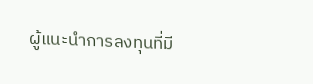ผู้แนะนำการลงทุนที่มี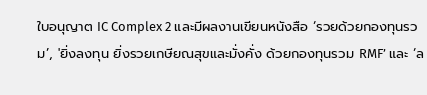ใบอนุญาต IC Complex 2 และมีผลงานเขียนหนังสือ ‘รวยด้วยกองทุนรวม’, 'ยิ่งลงทุน ยิ่งรวยเกษียณสุขและมั่งคั่ง ด้วยกองทุนรวม RMF’ และ ‘ล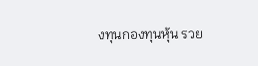งทุนกองทุนหุ้น รวย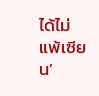ได้ไม่แพ้เซียน’